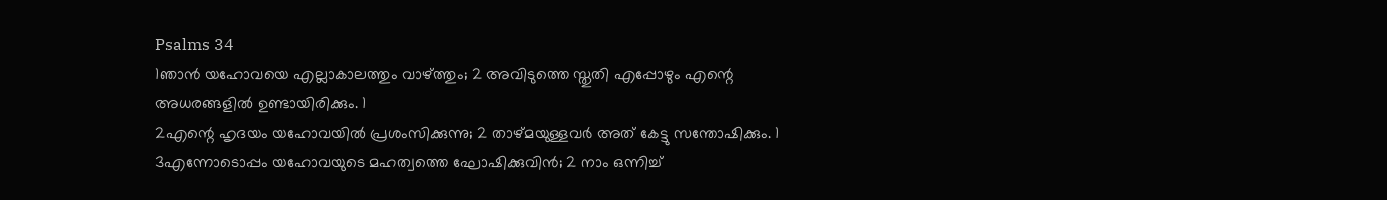Psalms 34
1ഞാൻ യഹോവയെ എല്ലാകാലത്തും വാഴ്ത്തും; 2 അവിടുത്തെ സ്തുതി എപ്പോഴും എന്റെ അധരങ്ങളിൽ ഉണ്ടായിരിക്കും. 1
2എന്റെ ഹൃദയം യഹോവയിൽ പ്രശംസിക്കുന്നു; 2 താഴ്മയുള്ളവർ അത് കേട്ടു സന്തോഷിക്കും. 1
3എന്നോടൊപ്പം യഹോവയുടെ മഹത്വത്തെ ഘോഷിക്കുവിൻ; 2 നാം ഒന്നിച്ച്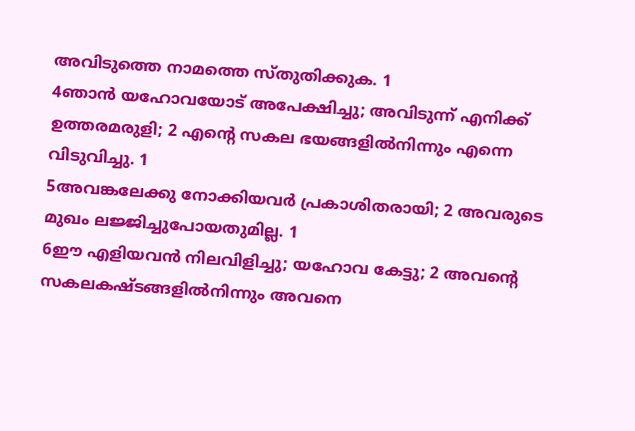അവിടുത്തെ നാമത്തെ സ്തുതിക്കുക. 1
4ഞാൻ യഹോവയോട് അപേക്ഷിച്ചു; അവിടുന്ന് എനിക്ക് ഉത്തരമരുളി; 2 എന്റെ സകല ഭയങ്ങളിൽനിന്നും എന്നെ വിടുവിച്ചു. 1
5അവങ്കലേക്കു നോക്കിയവർ പ്രകാശിതരായി; 2 അവരുടെ മുഖം ലജ്ജിച്ചുപോയതുമില്ല. 1
6ഈ എളിയവൻ നിലവിളിച്ചു; യഹോവ കേട്ടു; 2 അവന്റെ സകലകഷ്ടങ്ങളിൽനിന്നും അവനെ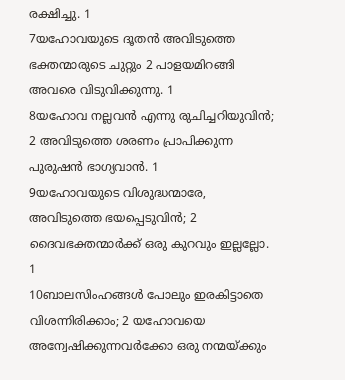രക്ഷിച്ചു. 1
7യഹോവയുടെ ദൂതൻ അവിടുത്തെ ഭക്തന്മാരുടെ ചുറ്റും 2 പാളയമിറങ്ങി അവരെ വിടുവിക്കുന്നു. 1
8യഹോവ നല്ലവൻ എന്നു രുചിച്ചറിയുവിൻ; 2 അവിടുത്തെ ശരണം പ്രാപിക്കുന്ന പുരുഷൻ ഭാഗ്യവാൻ. 1
9യഹോവയുടെ വിശുദ്ധന്മാരേ, അവിടുത്തെ ഭയപ്പെടുവിൻ; 2 ദൈവഭക്തന്മാർക്ക് ഒരു കുറവും ഇല്ലല്ലോ. 1
10ബാലസിംഹങ്ങൾ പോലും ഇരകിട്ടാതെ വിശന്നിരിക്കാം; 2 യഹോവയെ അന്വേഷിക്കുന്നവർക്കോ ഒരു നന്മയ്ക്കും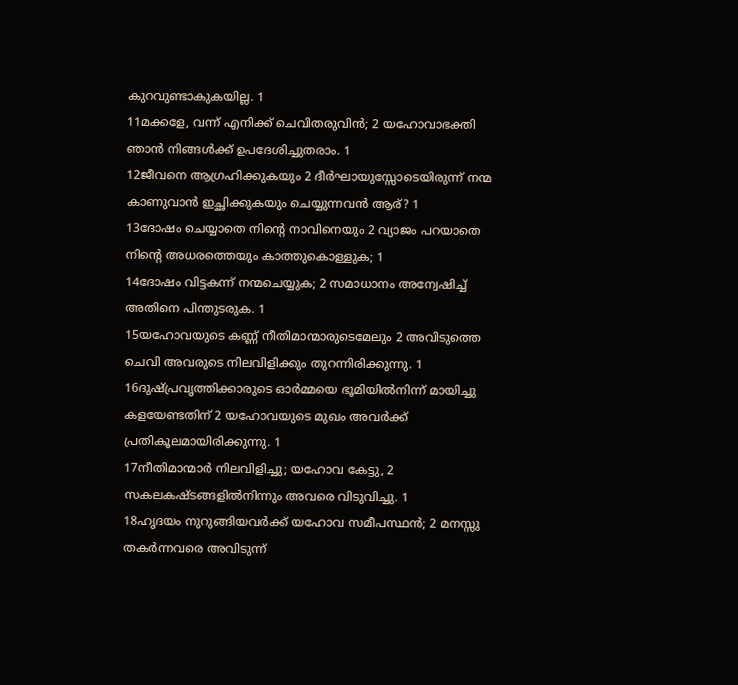കുറവുണ്ടാകുകയില്ല. 1
11മക്കളേ, വന്ന് എനിക്ക് ചെവിതരുവിൻ; 2 യഹോവാഭക്തി ഞാൻ നിങ്ങൾക്ക് ഉപദേശിച്ചുതരാം. 1
12ജീവനെ ആഗ്രഹിക്കുകയും 2 ദീർഘായുസ്സോടെയിരുന്ന് നന്മ കാണുവാൻ ഇച്ഛിക്കുകയും ചെയ്യുന്നവൻ ആര്? 1
13ദോഷം ചെയ്യാതെ നിന്റെ നാവിനെയും 2 വ്യാജം പറയാതെ നിന്റെ അധരത്തെയും കാത്തുകൊള്ളുക; 1
14ദോഷം വിട്ടകന്ന് നന്മചെയ്യുക; 2 സമാധാനം അന്വേഷിച്ച് അതിനെ പിന്തുടരുക. 1
15യഹോവയുടെ കണ്ണ് നീതിമാന്മാരുടെമേലും 2 അവിടുത്തെ ചെവി അവരുടെ നിലവിളിക്കും തുറന്നിരിക്കുന്നു. 1
16ദുഷ്പ്രവൃത്തിക്കാരുടെ ഓർമ്മയെ ഭൂമിയിൽനിന്ന് മായിച്ചു കളയേണ്ടതിന് 2 യഹോവയുടെ മുഖം അവർക്ക് പ്രതികൂലമായിരിക്കുന്നു. 1
17നീതിമാന്മാർ നിലവിളിച്ചു; യഹോവ കേട്ടു, 2 സകലകഷ്ടങ്ങളിൽനിന്നും അവരെ വിടുവിച്ചു. 1
18ഹൃദയം നുറുങ്ങിയവർക്ക് യഹോവ സമീപസ്ഥൻ; 2 മനസ്സു തകർന്നവരെ അവിടുന്ന്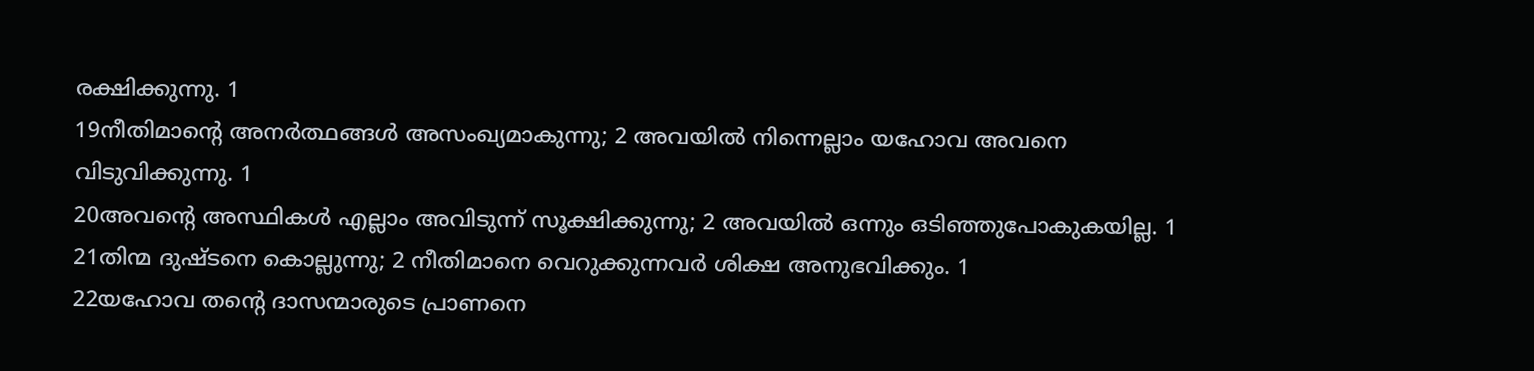രക്ഷിക്കുന്നു. 1
19നീതിമാന്റെ അനർത്ഥങ്ങൾ അസംഖ്യമാകുന്നു; 2 അവയിൽ നിന്നെല്ലാം യഹോവ അവനെ വിടുവിക്കുന്നു. 1
20അവന്റെ അസ്ഥികൾ എല്ലാം അവിടുന്ന് സൂക്ഷിക്കുന്നു; 2 അവയിൽ ഒന്നും ഒടിഞ്ഞുപോകുകയില്ല. 1
21തിന്മ ദുഷ്ടനെ കൊല്ലുന്നു; 2 നീതിമാനെ വെറുക്കുന്നവർ ശിക്ഷ അനുഭവിക്കും. 1
22യഹോവ തന്റെ ദാസന്മാരുടെ പ്രാണനെ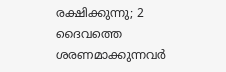രക്ഷിക്കുന്നു; 2 ദൈവത്തെ ശരണമാക്കുന്നവർ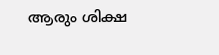ആരും ശിക്ഷ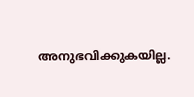അനുഭവിക്കുകയില്ല.